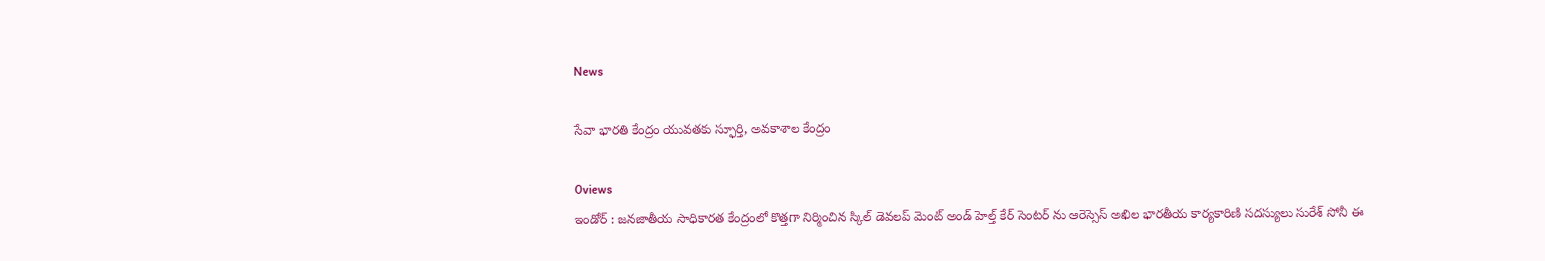News

సేవా భారతి కేంద్రం యువతకు స్ఫూర్తి, అవకాశాల కేంద్రం

0views
ఇండోర్ : జనజాతీయ సాధికారత కేంద్రంలో కొత్తగా నిర్మించిన స్కిల్ డెవలప్ మెంట్ అండ్ హెల్త్ కేర్ సెంటర్ ను ఆరెస్సెస్ అఖిల భారతీయ కార్యకారిణి సదస్యులు సురేశ్ సోనీ ఈ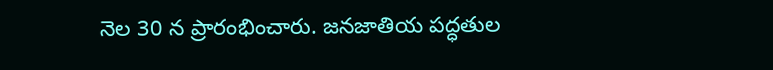నెల 30 న ప్రారంభించారు. జనజాతియ పద్ధతుల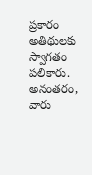ప్రకారం అతిథులకు స్వాగతం పలికారు. అనంతరం, వారు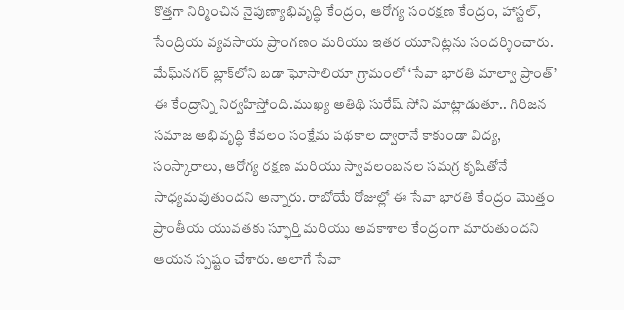కొత్తగా నిర్మించిన నైపుణ్యాభివృద్ధి కేంద్రం, ఆరోగ్య సంరక్షణ కేంద్రం, హాస్టల్, సేంద్రియ వ్యవసాయ ప్రాంగణం మరియు ఇతర యూనిట్లను సందర్శించారు.
మేఘ్‌నగర్ బ్లాక్‌లోని బడా ఘోసాలియా గ్రామంలో ‘సేవా భారతి మాల్వా ప్రాంత్’ ఈ కేంద్రాన్ని నిర్వహిస్తోంది.ముఖ్య అతిథి సురేష్ సోని మాట్లాడుతూ.. గిరిజన సమాజ అభివృద్ధి కేవలం సంక్షేమ పథకాల ద్వారానే కాకుండా విద్య, సంస్కారాలు, ఆరోగ్య రక్షణ మరియు స్వావలంబనల సమగ్ర కృషితోనే సాధ్యమవుతుందని అన్నారు. రాబోయే రోజుల్లో ఈ సేవా భారతి కేంద్రం మొత్తం ప్రాంతీయ యువతకు స్ఫూర్తి మరియు అవకాశాల కేంద్రంగా మారుతుందని ఆయన స్పష్టం చేశారు. అలాగే సేవా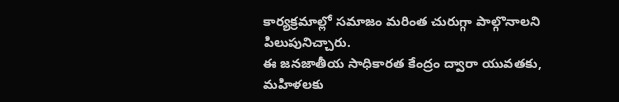కార్యక్రమాల్లో సమాజం మరింత చురుగ్గా పాల్గొనాలని పిలుపునిచ్చారు.
ఈ జనజాతీయ సాధికారత కేంద్రం ద్వారా యువతకు, మహిళలకు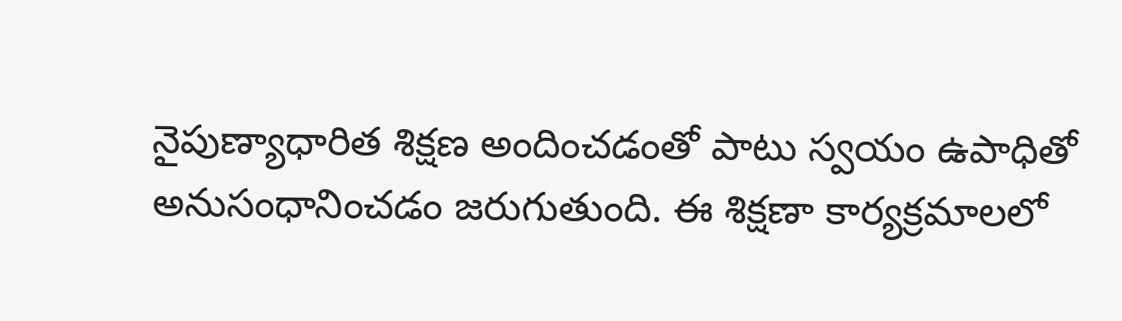నైపుణ్యాధారిత శిక్షణ అందించడంతో పాటు స్వయం ఉపాధితో అనుసంధానించడం జరుగుతుంది. ఈ శిక్షణా కార్యక్రమాలలో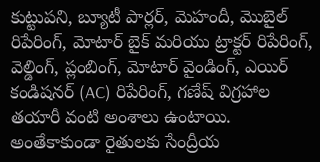కుట్టుపని, బ్యూటీ పార్లర్, మెహందీ, మొబైల్ రిపేరింగ్, మోటార్ బైక్ మరియు ట్రాక్టర్ రిపేరింగ్, వెల్డింగ్, ప్లంబింగ్, మోటార్ వైండింగ్, ఎయిర్ కండిషనర్ (AC) రిపేరింగ్, గణేష్ విగ్రహాల తయారీ వంటి అంశాలు ఉంటాయి. అంతేకాకుండా రైతులకు సేంద్రీయ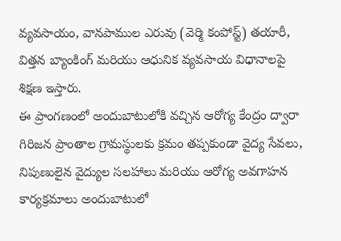వ్యవసాయం, వానపాముల ఎరువు (వెర్మి కంపోస్ట్) తయారీ, విత్తన బ్యాంకింగ్ మరియు ఆధునిక వ్యవసాయ విధానాలపై శిక్షణ ఇస్తారు.
ఈ ప్రాంగణంలో అందుబాటులోకి వచ్చిన ఆరోగ్య కేంద్రం ద్వారా గిరిజన ప్రాంతాల గ్రామస్థులకు క్రమం తప్పకుండా వైద్య సేవలు, నిపుణులైన వైద్యుల సలహాలు మరియు ఆరోగ్య అవగాహన కార్యక్రమాలు అందుబాటులో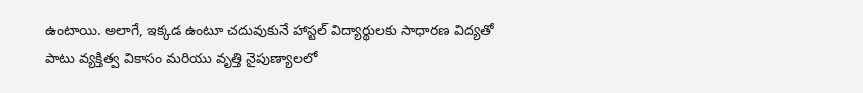ఉంటాయి. అలాగే, ఇక్కడ ఉంటూ చదువుకునే హాస్టల్ విద్యార్థులకు సాధారణ విద్యతో పాటు వ్యక్తిత్వ వికాసం మరియు వృత్తి నైపుణ్యాలలో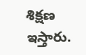శిక్షణ ఇస్తారు.